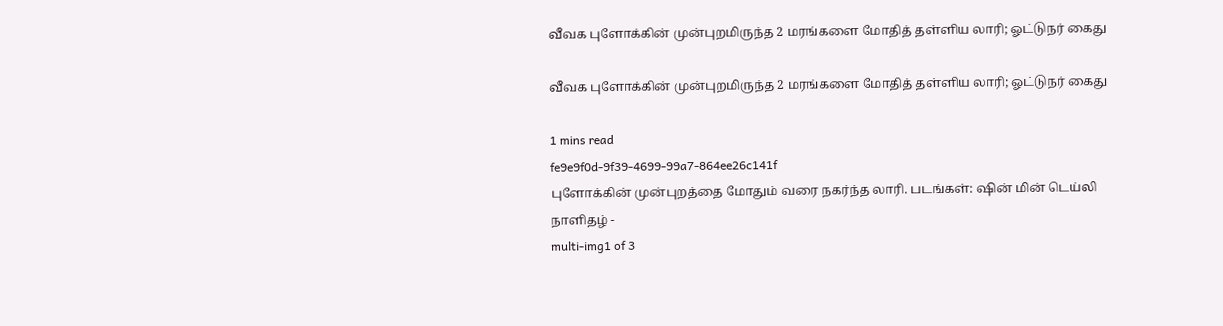வீவக புளோக்கின் முன்புறமிருந்த 2 மரங்களை மோதித் தள்ளிய லாரி; ஓட்டுநர் கைது

வீவக புளோக்கின் முன்புறமிருந்த 2 மரங்களை மோதித் தள்ளிய லாரி; ஓட்டுநர் கைது

1 mins read
fe9e9f0d-9f39-4699-99a7-864ee26c141f
புளோக்கின் முன்புறத்தை மோதும் வரை நகர்ந்த லாரி. படங்கள்: ஷின் மின் டெய்லி நாளிதழ் -
multi-img1 of 3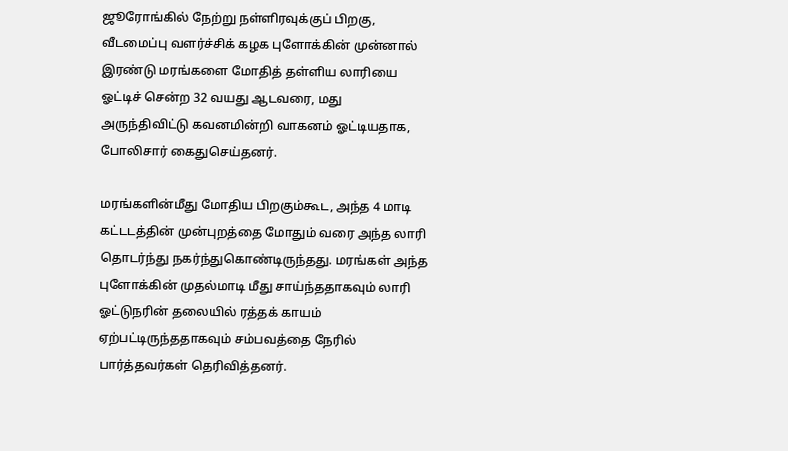ஜூரோங்கில் நேற்று நள்ளிரவுக்குப் பிறகு, வீடமைப்பு வளர்ச்சிக் கழக புளோக்கின் முன்னால் இரண்டு மரங்களை மோதித் தள்ளிய லாரியை ஓட்டிச் சென்ற 32 வயது ஆடவரை, மது அருந்திவிட்டு கவனமின்றி வாகனம் ஓட்டியதாக, போலிசார் கைதுசெய்தனர்.

மரங்களின்மீது மோதிய பிறகும்கூட, அந்த 4 மாடி கட்டடத்தின் முன்புறத்தை மோதும் வரை அந்த லாரி தொடர்ந்து நகர்ந்துகொண்டிருந்தது. மரங்கள் அந்த புளோக்கின் முதல்மாடி மீது சாய்ந்ததாகவும் லாரி ஓட்டுநரின் தலையில் ரத்தக் காயம் ஏற்பட்டிருந்ததாகவும் சம்பவத்தை நேரில் பார்த்தவர்கள் தெரிவித்தனர்.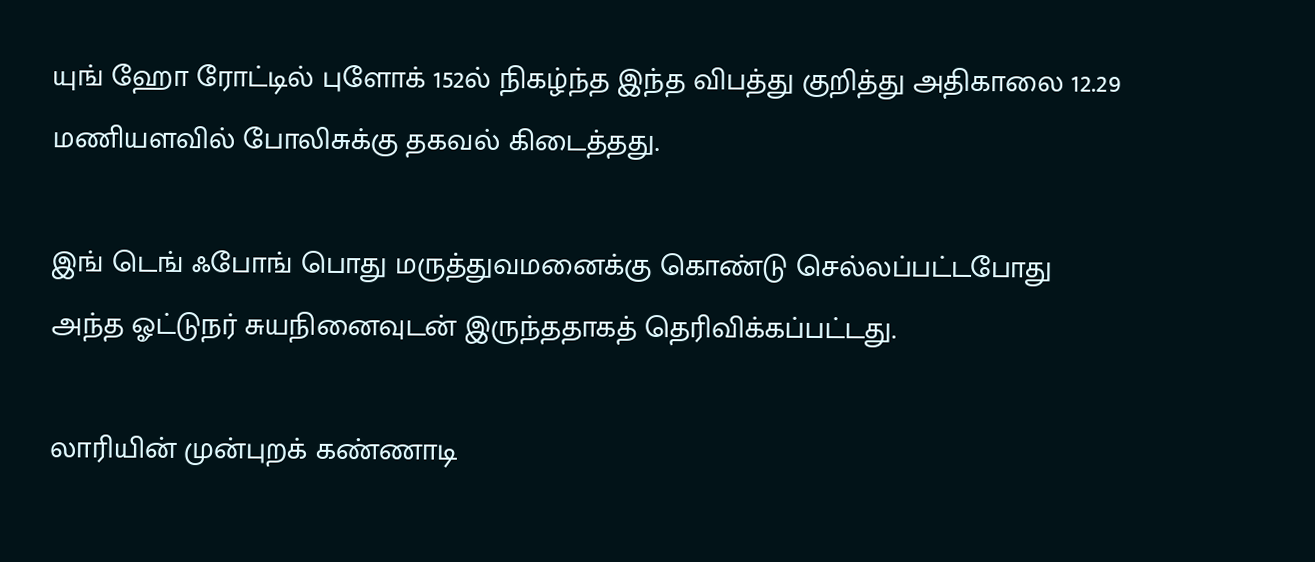யுங் ஹோ ரோட்டில் புளோக் 152ல் நிகழ்ந்த இந்த விபத்து குறித்து அதிகாலை 12.29 மணியளவில் போலிசுக்கு தகவல் கிடைத்தது.

இங் டெங் ஃபோங் பொது மருத்துவமனைக்கு கொண்டு செல்லப்பட்டபோது அந்த ஓட்டுநர் சுயநினைவுடன் இருந்ததாகத் தெரிவிக்கப்பட்டது.

லாரியின் முன்புறக் கண்ணாடி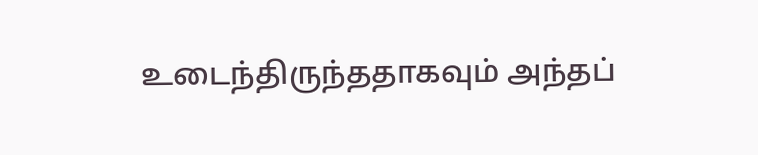உடைந்திருந்ததாகவும் அந்தப்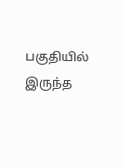பகுதியில் இருந்த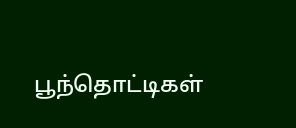பூந்தொட்டிகள்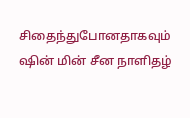சிதைந்துபோனதாகவும் ஷின் மின் சீன நாளிதழ்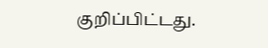குறிப்பிட்டது.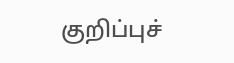குறிப்புச்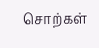சொற்கள்